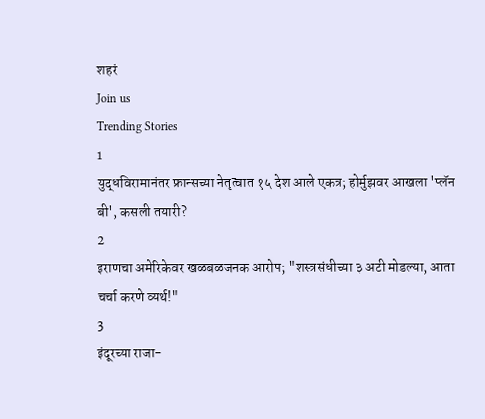शहरं
Join us
Trending Stories
1
युद्धविरामानंतर फ्रान्सच्या नेतृत्वात १५ देश आले एकत्र; होर्मुझवर आखला 'प्लॅन बी', कसली तयारी?
2
इराणचा अमेरिकेवर खळबळजनक आरोप; "शस्त्रसंधीच्या ३ अटी मोडल्या, आता चर्चा करणे व्यर्थ!"
3
इंदूरच्या राजा-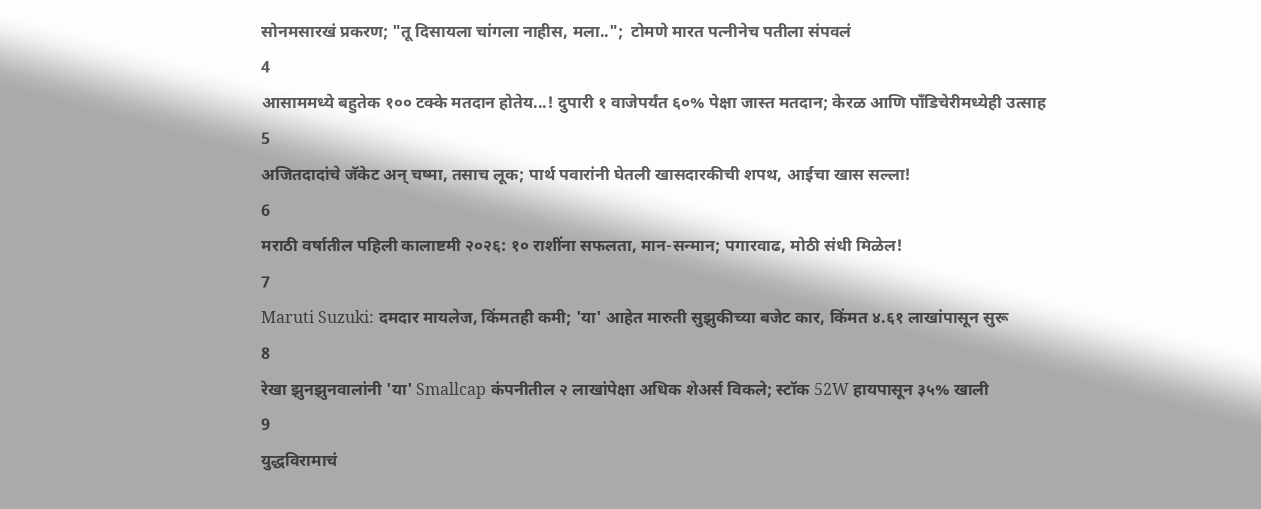सोनमसारखं प्रकरण; "तू दिसायला चांगला नाहीस, मला..";  टोमणे मारत पत्नीनेच पतीला संपवलं
4
आसाममध्ये बहुतेक १०० टक्के मतदान होतेय...! दुपारी १ वाजेपर्यंत ६०% पेक्षा जास्त मतदान; केरळ आणि पाँडिचेरीमध्येही उत्साह
5
अजितदादांचे जॅकेट अन् चष्मा, तसाच लूक; पार्थ पवारांनी घेतली खासदारकीची शपथ, आईचा खास सल्ला!
6
मराठी वर्षातील पहिली कालाष्टमी २०२६: १० राशींना सफलता, मान-सन्मान; पगारवाढ, मोठी संधी मिळेल!
7
Maruti Suzuki: दमदार मायलेज, किंमतही कमी; 'या' आहेत मारुती सुझुकीच्या बजेट कार, किंमत ४.६१ लाखांपासून सुरू
8
रेखा झुनझुनवालांनी 'या' Smallcap कंपनीतील २ लाखांपेक्षा अधिक शेअर्स विकले; स्टॉक 52W हायपासून ३५% खाली
9
युद्धविरामाचं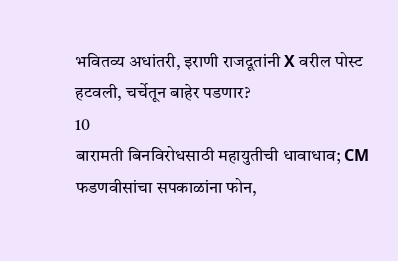भवितव्य अधांतरी, इराणी राजदूतांनी X वरील पोस्ट हटवली, चर्चेतून बाहेर पडणार?
10
बारामती बिनविरोधसाठी महायुतीची धावाधाव; CM फडणवीसांचा सपकाळांना फोन,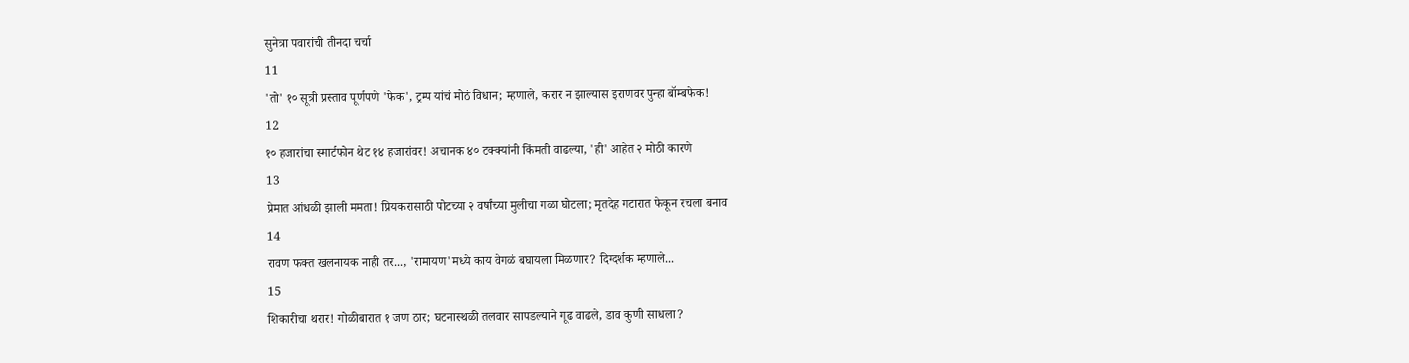सुनेत्रा पवारांची तीनदा चर्चा
11
'तो' १० सूत्री प्रस्ताव पूर्णपणे 'फेक', ट्रम्प यांचं मोठं विधान; म्हणाले, करार न झाल्यास इराणवर पुन्हा बॉम्बफेक!
12
१० हजारांचा स्मार्टफोन थेट १४ हजारांवर! अचानक ४० टक्क्यांनी किंमती वाढल्या, 'ही' आहेत २ मोठी कारणे
13
प्रेमात आंधळी झाली ममता! प्रियकरासाठी पोटच्या २ वर्षांच्या मुलीचा गळा घोटला; मृतदेह गटारात फेकून रचला बनाव
14
रावण फक्त खलनायक नाही तर..., 'रामायण'मध्ये काय वेगळं बघायला मिळणार? दिग्दर्शक म्हणाले...
15
शिकारीचा थरार! गोळीबारात १ जण ठार; घटनास्थळी तलवार सापडल्याने गूढ वाढले, डाव कुणी साधला?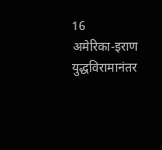16
अमेरिका-इराण युद्धविरामानंतर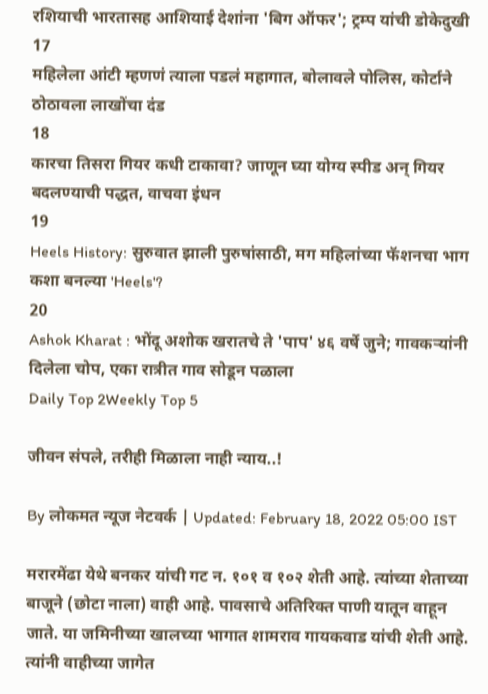रशियाची भारतासह आशियाई देशांना 'बिग ऑफर'; ट्रम्प यांची डोकेदुखी
17
महिलेला आंटी म्हणणं त्याला पडलं महागात, बोलावले पोलिस, कोर्टाने ठोठावला लाखोंचा दंड
18
कारचा तिसरा गियर कधी टाकावा? जाणून घ्या योग्य स्पीड अन् गियर बदलण्याची पद्धत, वाचवा इंधन
19
Heels History: सुरुवात झाली पुरुषांसाठी, मग महिलांच्या फॅशनचा भाग कशा बनल्या 'Heels'?
20
Ashok Kharat : भोंदू अशोक खरातचे ते 'पाप' ४६ वर्षे जुने; गावकऱ्यांनी दिलेला चोप, एका रात्रीत गाव सोडून पळाला
Daily Top 2Weekly Top 5

जीवन संपले, तरीही मिळाला नाही न्याय..!

By लोकमत न्यूज नेटवर्क | Updated: February 18, 2022 05:00 IST

मरारमेंढा येथे बनकर यांची गट न. १०१ व १०२ शेती आहे. त्यांच्या शेताच्या बाजूने (छोटा नाला) वाही आहे. पावसाचे अतिरिक्त पाणी यातून वाहून जाते. या जमिनीच्या खालच्या भागात शामराव गायकवाड यांची शेती आहे. त्यांनी वाहीच्या जागेत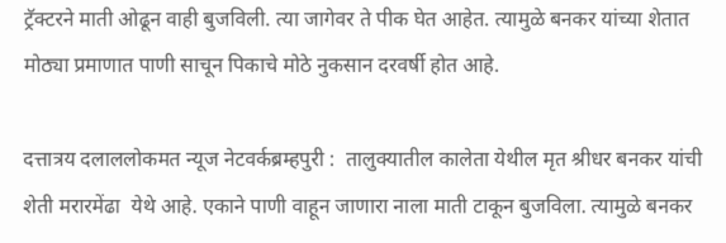ट्रॅक्टरने माती ओढून वाही बुजविली. त्या जागेवर ते पीक घेत आहेत. त्यामुळे बनकर यांच्या शेतात मोठ्या प्रमाणात पाणी साचून पिकाचे मोठे नुकसान दरवर्षी होत आहे.

दत्तात्रय दलाललोकमत न्यूज नेटवर्कब्रम्हपुरी :  तालुक्यातील कालेता येथील मृत श्रीधर बनकर यांची शेती मरारमेंढा  येथे आहे. एकाने पाणी वाहून जाणारा नाला माती टाकून बुजविला. त्यामुळे बनकर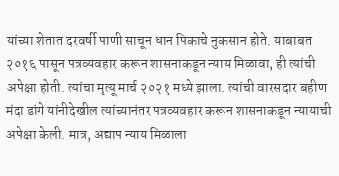यांच्या शेतात दरवर्षी पाणी साचून धान पिकाचे नुकसान होते. याबाबत  २०१६ पासून पत्रव्यवहार करून शासनाकडून न्याय मिळावा, ही त्यांची अपेक्षा होती. त्यांचा मृत्यू मार्च २०२१ मध्ये झाला. त्यांची वारसदार बहीण मंदा डांगे यांनीदेखील त्यांच्यानंतर पत्रव्यवहार करून शासनाकडून न्यायाची अपेक्षा केली. मात्र, अद्याप न्याय मिळाला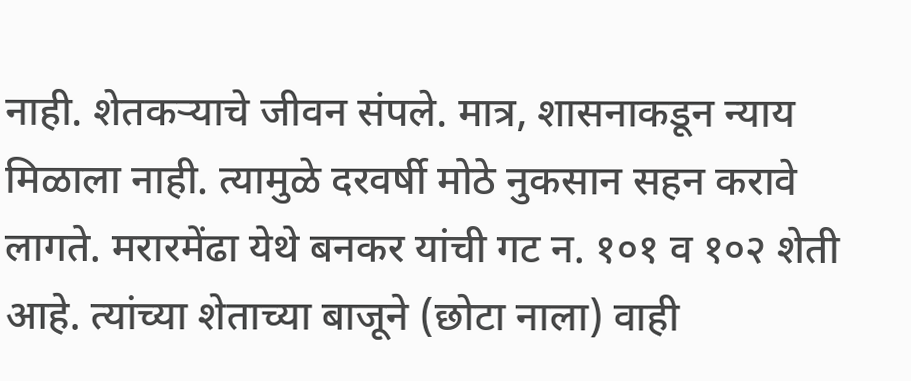नाही. शेतकऱ्याचे जीवन संपले. मात्र, शासनाकडून न्याय मिळाला नाही. त्यामुळे दरवर्षी मोठे नुकसान सहन करावे लागते. मरारमेंढा येथे बनकर यांची गट न. १०१ व १०२ शेती आहे. त्यांच्या शेताच्या बाजूने (छोटा नाला) वाही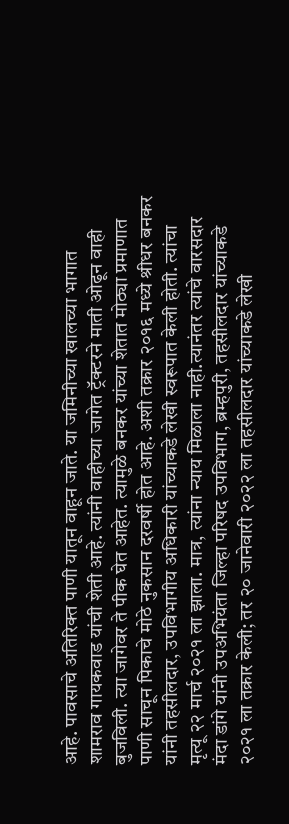आहे. पावसाचे अतिरिक्त पाणी यातून वाहून जाते. या जमिनीच्या खालच्या भागात शामराव गायकवाड यांची शेती आहे. त्यांनी वाहीच्या जागेत ट्रॅक्टरने माती ओढून वाही बुजविली. त्या जागेवर ते पीक घेत आहेत. त्यामुळे बनकर यांच्या शेतात मोठ्या प्रमाणात पाणी साचून पिकाचे मोठे नुकसान दरवर्षी होत आहे. अशी तक्रार २०१६ मध्ये श्रीधर बनकर यांनी तहसीलदार, उपविभागीय अधिकारी यांच्याकडे लेखी स्वरूपात केली होती. त्यांचा मृत्यू २२ मार्च २०२१ ला झाला. मात्र, त्यांना न्याय मिळाला नाही.त्यानंतर त्यांचे वारसदार मंदा डांगे यांनी उपअभियंता जिल्हा परिषद उपविभाग, ब्रम्हपुरी, तहसीलदार यांच्याकडे २०२१ ला तक्रार केली; तर २० जानेवारी २०२२ ला तहसीलदार यांच्याकडे लेखी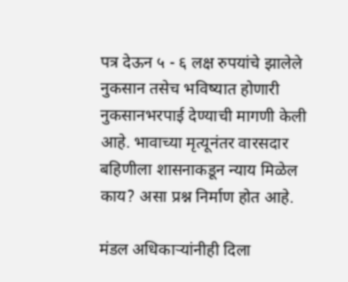पत्र देऊन ५ - ६ लक्ष रुपयांचे झालेले नुकसान तसेच भविष्यात होणारी नुकसानभरपाई देण्याची मागणी केली आहे. भावाच्या मृत्यूनंतर वारसदार बहिणीला शासनाकडून न्याय मिळेल काय? असा प्रश्न निर्माण होत आहे.

मंडल अधिकाऱ्यांनीही दिला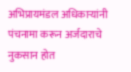अभिप्रायमंडल अधिकाऱ्यांनी  पंचनामा करून अर्जदाराचे नुकसान होत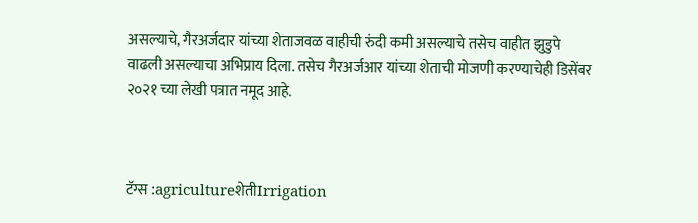असल्याचे, गैरअर्जदार यांच्या शेताजवळ वाहीची रुंदी कमी असल्याचे तसेच वाहीत झुडुपे  वाढली असल्याचा अभिप्राय दिला. तसेच गैरअर्जआर यांच्या शेताची मोजणी करण्याचेही डिसेंबर २०२१ च्या लेखी पत्रात नमूद आहे.



टॅग्स :agricultureशेतीIrrigation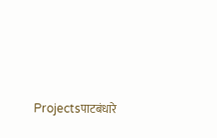Projectsपाटबंधारे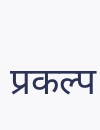प्रकल्प